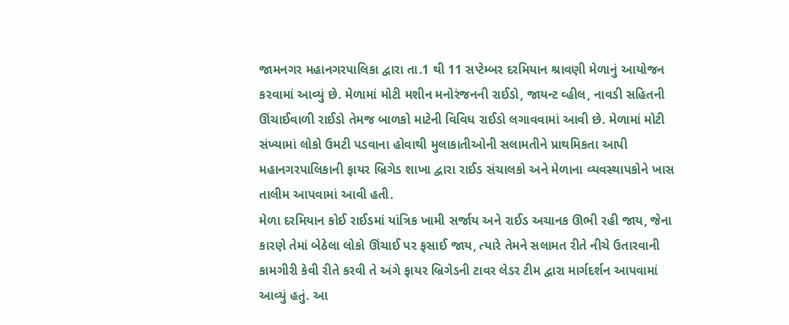જામનગર મહાનગરપાલિકા દ્વારા તા.1 થી 11 સપ્ટેમ્બર દરમિયાન શ્રાવણી મેળાનું આયોજન કરવામાં આવ્યું છે. મેળામાં મોટી મશીન મનોરંજનની રાઈડો, જાયન્ટ વ્હીલ, નાવડી સહિતની ઊંચાઈવાળી રાઈડો તેમજ બાળકો માટેની વિવિધ રાઈડો લગાવવામાં આવી છે. મેળામાં મોટી સંખ્યામાં લોકો ઉમટી પડવાના હોવાથી મુલાકાતીઓની સલામતીને પ્રાથમિકતા આપી મહાનગરપાલિકાની ફાયર બ્રિગેડ શાખા દ્વારા રાઈડ સંચાલકો અને મેળાના વ્યવસ્થાપકોને ખાસ તાલીમ આપવામાં આવી હતી.
મેળા દરમિયાન કોઈ રાઈડમાં યાંત્રિક ખામી સર્જાય અને રાઈડ અચાનક ઊભી રહી જાય, જેના કારણે તેમાં બેઠેલા લોકો ઊંચાઈ પર ફસાઈ જાય, ત્યારે તેમને સલામત રીતે નીચે ઉતારવાની કામગીરી કેવી રીતે કરવી તે અંગે ફાયર બ્રિગેડની ટાવર લેડર ટીમ દ્વારા માર્ગદર્શન આપવામાં આવ્યું હતું. આ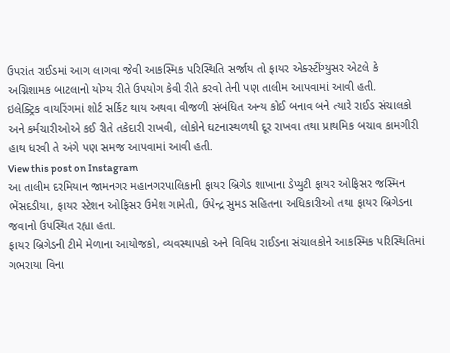ઉપરાંત રાઈડમાં આગ લાગવા જેવી આકસ્મિક પરિસ્થિતિ સર્જાય તો ફાયર એક્સ્ટીંગ્યુસર એટલે કે અગ્નિશામક બાટલાનો યોગ્ય રીતે ઉપયોગ કેવી રીતે કરવો તેની પણ તાલીમ આપવામાં આવી હતી.
ઇલેક્ટ્રિક વાયરિંગમાં શોર્ટ સર્કિટ થાય અથવા વીજળી સંબંધિત અન્ય કોઈ બનાવ બને ત્યારે રાઈડ સંચાલકો અને કર્મચારીઓએ કઈ રીતે તકેદારી રાખવી, લોકોને ઘટનાસ્થળથી દૂર રાખવા તથા પ્રાથમિક બચાવ કામગીરી હાથ ધરવી તે અંગે પણ સમજ આપવામાં આવી હતી.
View this post on Instagram
આ તાલીમ દરમિયાન જામનગર મહાનગરપાલિકાની ફાયર બ્રિગેડ શાખાના ડેપ્યુટી ફાયર ઓફિસર જસ્મિન ભેંસદડીયા, ફાયર સ્ટેશન ઓફિસર ઉમેશ ગામેતી, ઉપેન્દ્ર સુમડ સહિતના અધિકારીઓ તથા ફાયર બ્રિગેડના જવાનો ઉપસ્થિત રહ્યા હતા.
ફાયર બ્રિગેડની ટીમે મેળાના આયોજકો, વ્યવસ્થાપકો અને વિવિધ રાઈડના સંચાલકોને આકસ્મિક પરિસ્થિતિમાં ગભરાયા વિના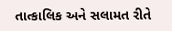તાત્કાલિક અને સલામત રીતે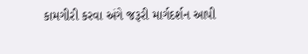કામગીરી કરવા અંગે જરૂરી માર્ગદર્શન આપી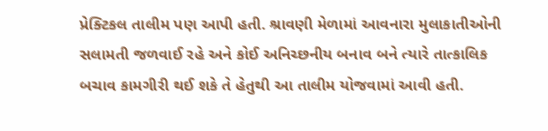પ્રેક્ટિકલ તાલીમ પણ આપી હતી. શ્રાવણી મેળામાં આવનારા મુલાકાતીઓની સલામતી જળવાઈ રહે અને કોઈ અનિચ્છનીય બનાવ બને ત્યારે તાત્કાલિક બચાવ કામગીરી થઈ શકે તે હેતુથી આ તાલીમ યોજવામાં આવી હતી.